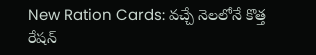New Ration Cards: వచ్చే నెలలోనే కొత్త రేషన్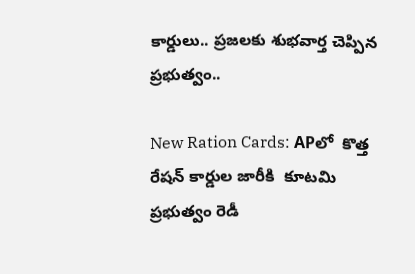కార్డులు.. ప్రజలకు శుభవార్త చెప్పిన ప్రభుత్వం..

New Ration Cards: APలో  కొత్త రేషన్ కార్డుల జారీకి  కూటమి ప్రభుత్వం రెడీ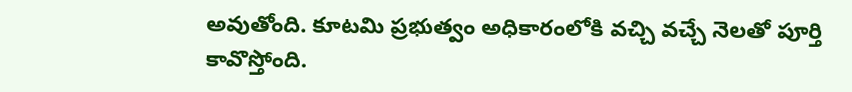అవుతోంది. కూటమి ప్రభుత్వం అధికారంలోకి వచ్చి వచ్చే నెలతో పూర్తి కావొస్తోంది.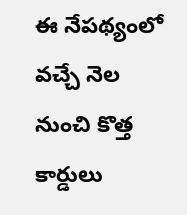ఈ నేపథ్యంలో వచ్చే నెల నుంచి కొత్త కార్డులు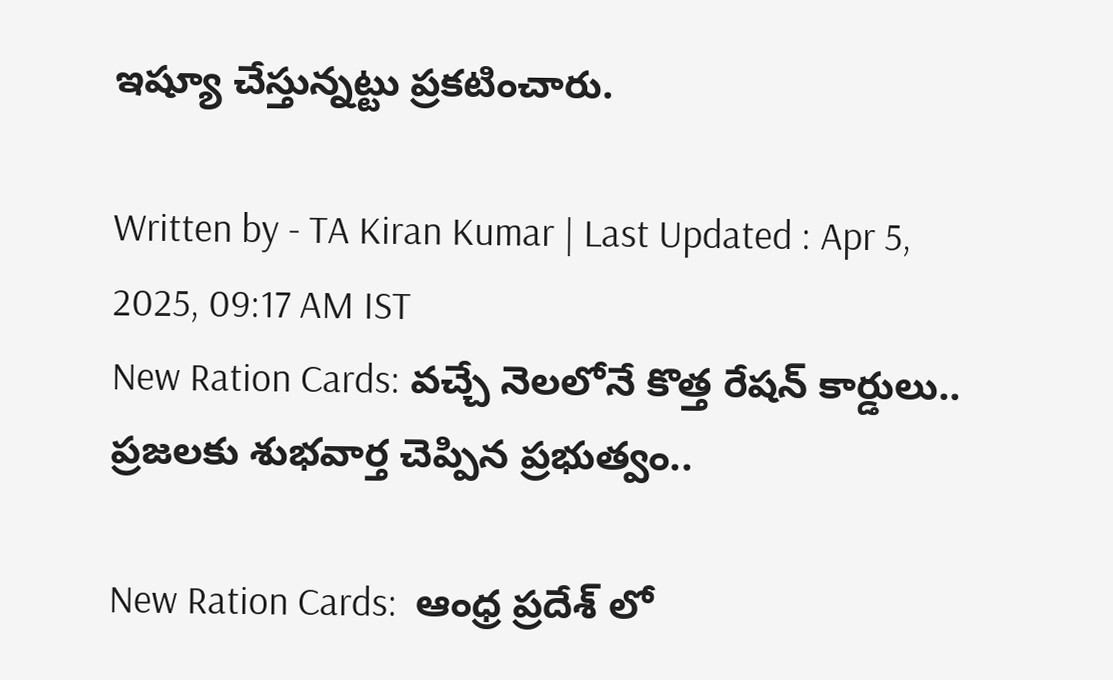ఇష్యూ చేస్తున్నట్టు ప్రకటించారు.

Written by - TA Kiran Kumar | Last Updated : Apr 5, 2025, 09:17 AM IST
New Ration Cards: వచ్చే నెలలోనే కొత్త రేషన్ కార్డులు.. ప్రజలకు శుభవార్త చెప్పిన ప్రభుత్వం..

New Ration Cards:  ఆంధ్ర ప్రదేశ్ లో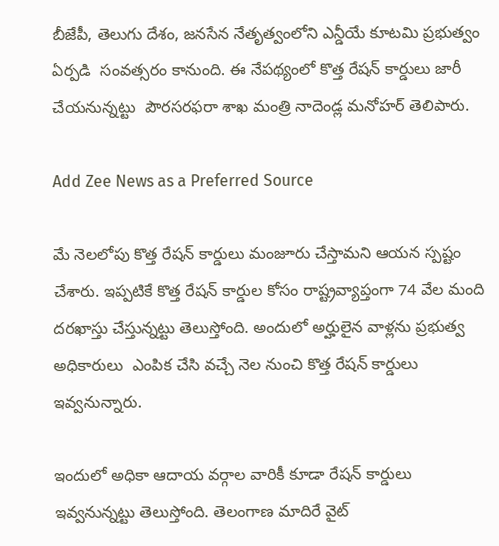బీజేపీ, తెలుగు దేశం, జనసేన నేతృత్వంలోని ఎన్డీయే కూటమి ప్రభుత్వం ఏర్పడి  సంవత్సరం కానుంది. ఈ నేపథ్యంలో కొత్త రేషన్ కార్డులు జారీ చేయనున్నట్టు  పౌరసరఫరా శాఖ మంత్రి నాదెండ్ల మనోహర్‌ తెలిపారు.

Add Zee News as a Preferred Source

మే నెలలోపు కొత్త రేషన్ కార్డులు మంజూరు చేస్తామని ఆయన స్పష్టం చేశారు. ఇప్పటికే కొత్త రేషన్ కార్డుల కోసం రాష్ట్రవ్యాప్తంగా 74 వేల మంది దరఖాస్తు చేస్తున్నట్టు తెలుస్తోంది. అందులో అర్హులైన వాళ్లను ప్రభుత్వ అధికారులు  ఎంపిక చేసి వచ్చే నెల నుంచి కొత్త రేషన్ కార్డులు ఇవ్వనున్నారు.

ఇందులో అధికా ఆదాయ వర్గాల వారికీ కూడా రేషన్ కార్డులు ఇవ్వనున్నట్టు తెలుస్తోంది. తెలంగాణ మాదిరే వైట్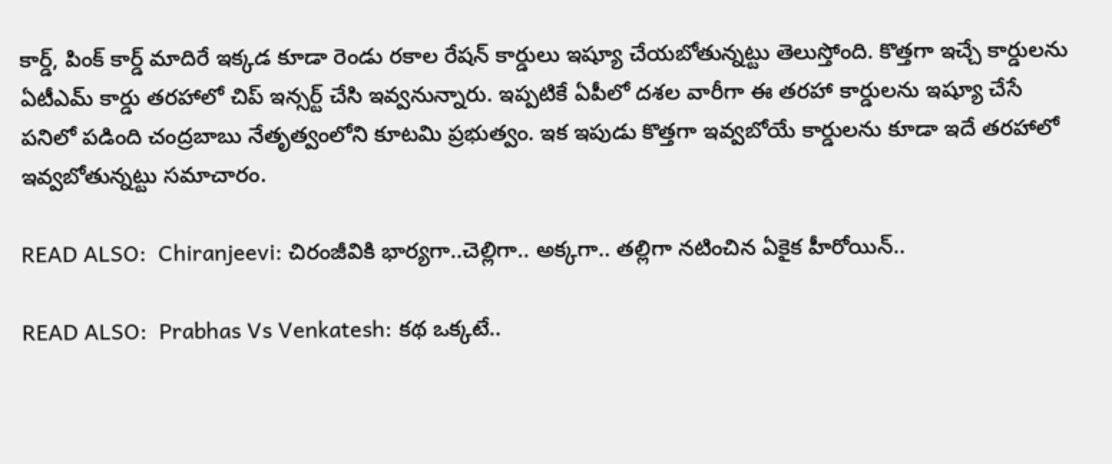కార్డ్, పింక్ కార్డ్ మాదిరే ఇక్కడ కూడా రెండు రకాల రేషన్ కార్డులు ఇష్యూ చేయబోతున్నట్టు తెలుస్తోంది. కొత్తగా ఇచ్చే కార్డులను ఏటీఎమ్ కార్డు తరహాలో చిప్ ఇన్సర్ట్ చేసి ఇవ్వనున్నారు. ఇప్పటికే ఏపీలో దశల వారీగా ఈ తరహా కార్డులను ఇష్యూ చేసే పనిలో పడింది చంద్రబాబు నేతృత్వంలోని కూటమి ప్రభుత్వం. ఇక ఇపుడు కొత్తగా ఇవ్వబోయే కార్డులను కూడా ఇదే తరహాలో ఇవ్వబోతున్నట్టు సమాచారం.

READ ALSO:  Chiranjeevi: చిరంజీవికి భార్యగా..చెల్లిగా.. అక్కగా.. తల్లిగా నటించిన ఏకైక హీరోయిన్..

READ ALSO:  Prabhas Vs Venkatesh: కథ ఒక్కటే..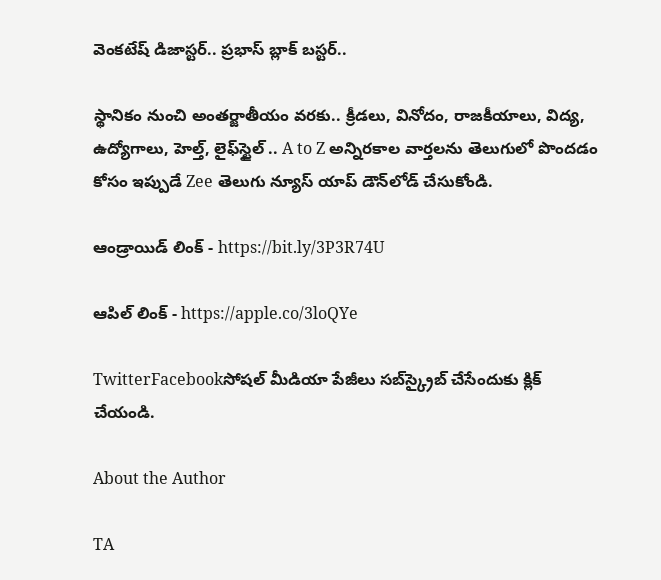వెంకటేష్ డిజాస్టర్.. ప్రభాస్ బ్లాక్ బస్టర్..

స్థానికం నుంచి అంతర్జాతీయం వరకు.. క్రీడలు, వినోదం, రాజకీయాలు, విద్య, ఉద్యోగాలు, హెల్త్, లైఫ్‌స్టైల్ .. A to Z అన్నిరకాల వార్తలను తెలుగులో పొందడం కోసం ఇప్పుడే Zee తెలుగు న్యూస్ యాప్ డౌన్‌లోడ్ చేసుకోండి.

ఆండ్రాయిడ్ లింక్ - https://bit.ly/3P3R74U

ఆపిల్ లింక్ - https://apple.co/3loQYe

TwitterFacebookసోషల్ మీడియా పేజీలు సబ్‌స్క్రైబ్ చేసేందుకు క్లిక్ చేయండి.

About the Author

TA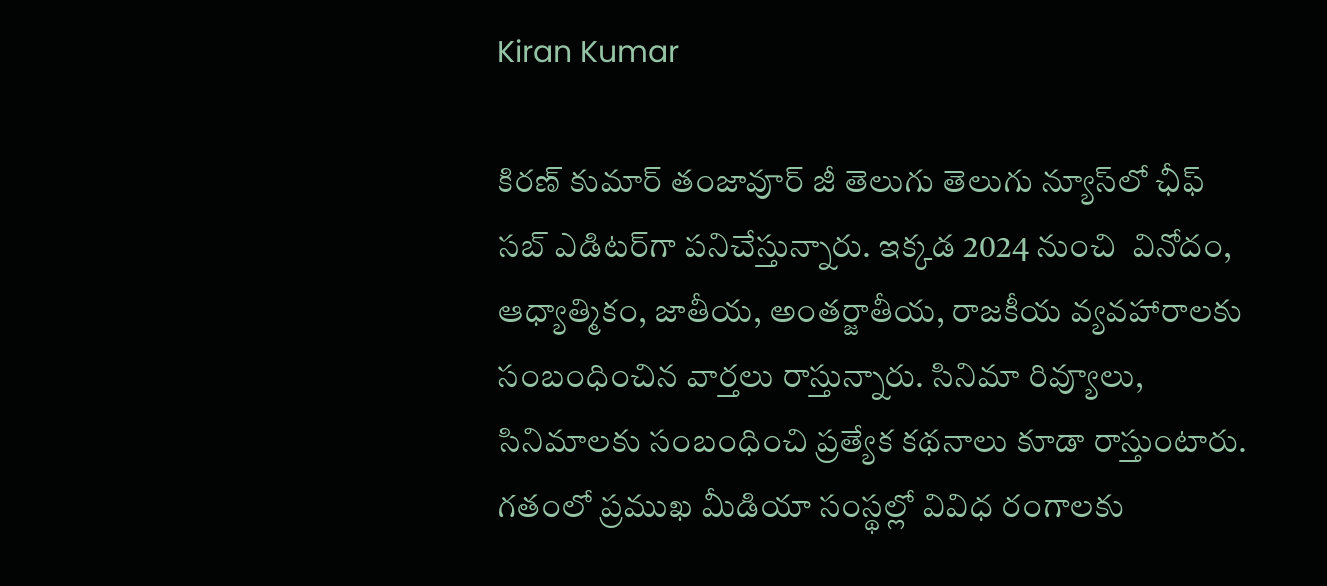Kiran Kumar

కిరణ్ కుమార్ తంజావూర్ జీ తెలుగు తెలుగు న్యూస్‌లో ఛీఫ్ సబ్ ఎడిటర్‌గా పనిచేస్తున్నారు. ఇక్కడ 2024 నుంచి  వినోదం, ఆధ్యాత్మికం, జాతీయ, అంతర్జాతీయ, రాజకీయ వ్యవహారాలకు సంబంధించిన వార్తలు రాస్తున్నారు. సినిమా రివ్యూలు, సినిమాలకు సంబంధించి ప్రత్యేక కథనాలు కూడా రాస్తుంటారు. గతంలో ప్రముఖ మీడియా సంస్థల్లో వివిధ రంగాలకు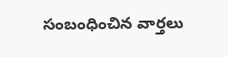సంబంధించిన వార్తలు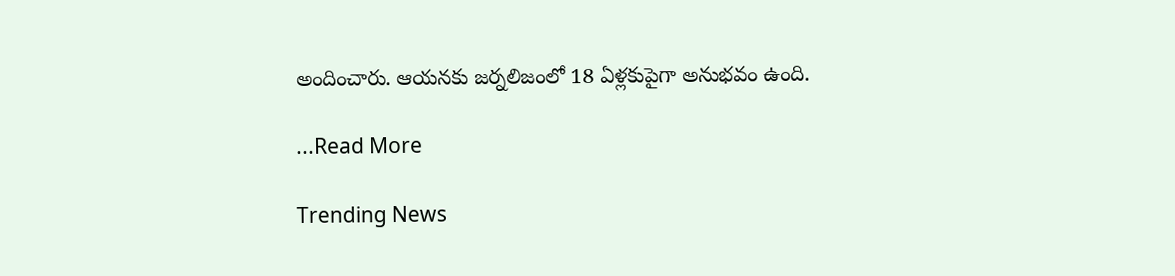అందించారు. ఆయనకు జర్నలిజంలో 18 ఏళ్లకుపైగా అనుభవం ఉంది.

...Read More

Trending News